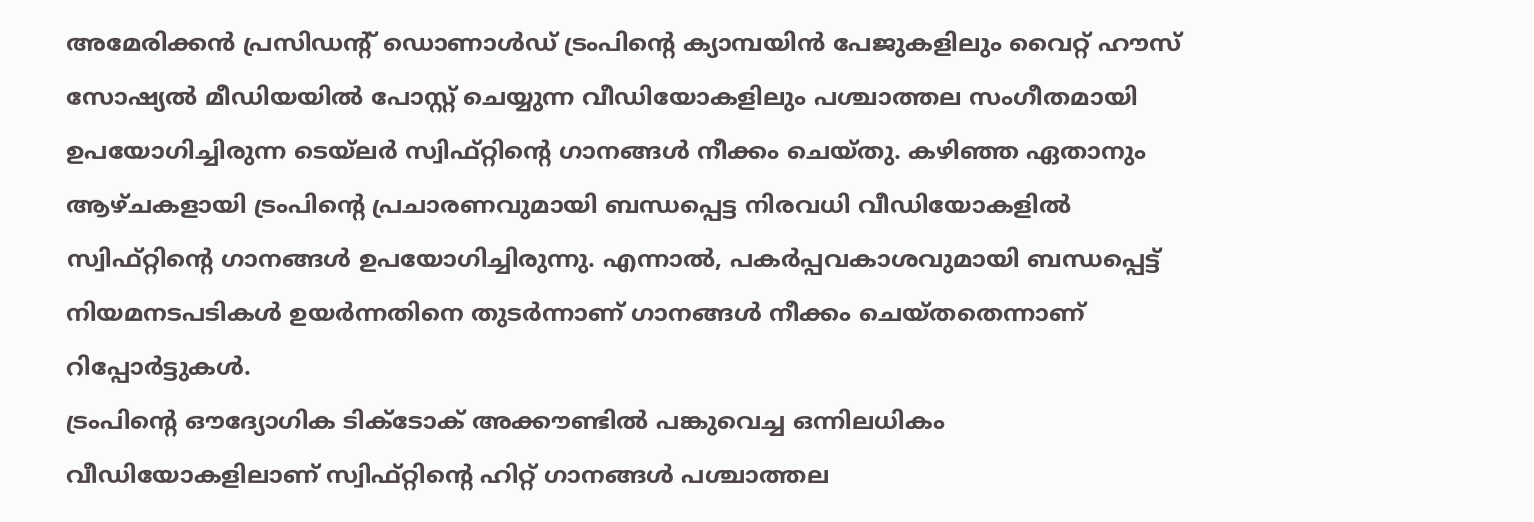അമേരിക്കൻ പ്രസിഡന്റ് ഡൊണാൾഡ് ട്രംപിന്റെ ക്യാമ്പയിൻ പേജുകളിലും വൈറ്റ് ഹൗസ് സോഷ്യൽ മീഡിയയിൽ പോസ്റ്റ് ചെയ്യുന്ന വീഡിയോകളിലും പശ്ചാത്തല സംഗീതമായി ഉപയോഗിച്ചിരുന്ന ടെയ്ലർ സ്വിഫ്റ്റിന്റെ ഗാനങ്ങൾ നീക്കം ചെയ്തു. കഴിഞ്ഞ ഏതാനും ആഴ്ചകളായി ട്രംപിന്റെ പ്രചാരണവുമായി ബന്ധപ്പെട്ട നിരവധി വീഡിയോകളിൽ സ്വിഫ്റ്റിന്റെ ഗാനങ്ങൾ ഉപയോഗിച്ചിരുന്നു. എന്നാൽ, പകർപ്പവകാശവുമായി ബന്ധപ്പെട്ട് നിയമനടപടികൾ ഉയർന്നതിനെ തുടർന്നാണ് ഗാനങ്ങൾ നീക്കം ചെയ്തതെന്നാണ് റിപ്പോർട്ടുകൾ.
ട്രംപിന്റെ ഔദ്യോഗിക ടിക്ടോക് അക്കൗണ്ടിൽ പങ്കുവെച്ച ഒന്നിലധികം വീഡിയോകളിലാണ് സ്വിഫ്റ്റിന്റെ ഹിറ്റ് ഗാനങ്ങൾ പശ്ചാത്തല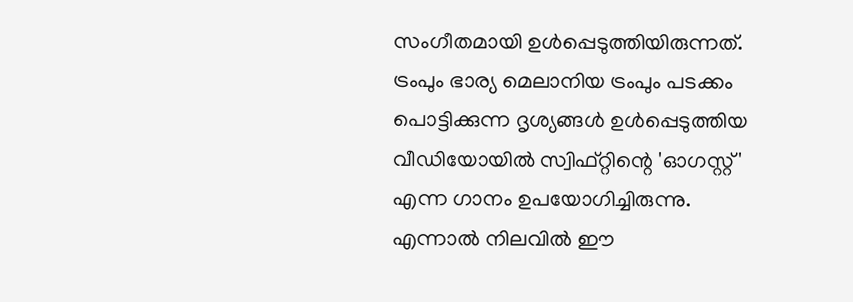സംഗീതമായി ഉൾപ്പെടുത്തിയിരുന്നത്. ട്രംപും ഭാര്യ മെലാനിയ ട്രംപും പടക്കം പൊട്ടിക്കുന്ന ദൃശ്യങ്ങൾ ഉൾപ്പെടുത്തിയ വീഡിയോയിൽ സ്വിഫ്റ്റിന്റെ 'ഓഗസ്റ്റ്' എന്ന ഗാനം ഉപയോഗിച്ചിരുന്നു. എന്നാൽ നിലവിൽ ഈ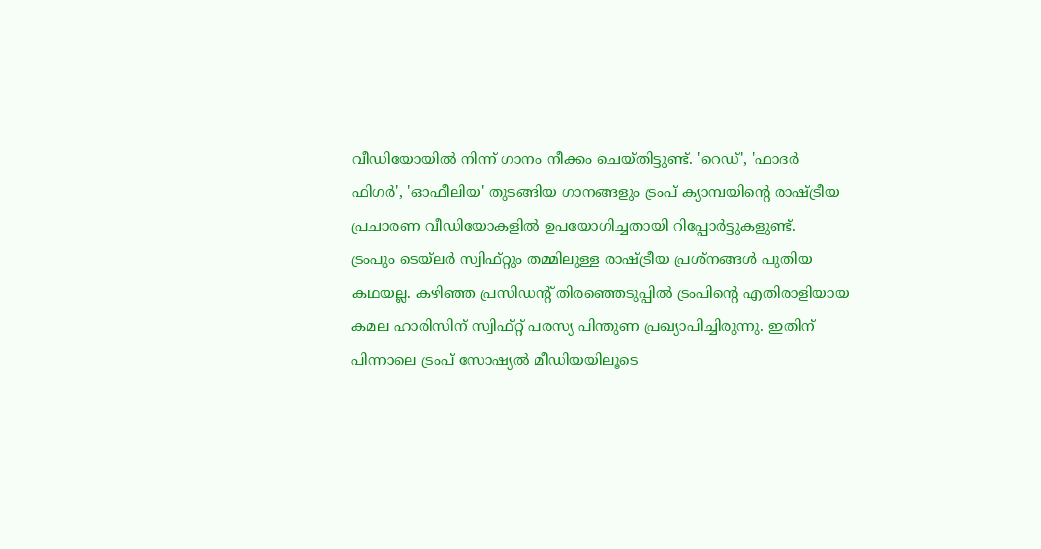വീഡിയോയിൽ നിന്ന് ഗാനം നീക്കം ചെയ്തിട്ടുണ്ട്. 'റെഡ്', 'ഫാദർ ഫിഗർ', 'ഓഫീലിയ' തുടങ്ങിയ ഗാനങ്ങളും ട്രംപ് ക്യാമ്പയിന്റെ രാഷ്ട്രീയ പ്രചാരണ വീഡിയോകളിൽ ഉപയോഗിച്ചതായി റിപ്പോർട്ടുകളുണ്ട്.
ട്രംപും ടെയ്ലർ സ്വിഫ്റ്റും തമ്മിലുള്ള രാഷ്ട്രീയ പ്രശ്നങ്ങൾ പുതിയ കഥയല്ല. കഴിഞ്ഞ പ്രസിഡന്റ് തിരഞ്ഞെടുപ്പിൽ ട്രംപിന്റെ എതിരാളിയായ കമല ഹാരിസിന് സ്വിഫ്റ്റ് പരസ്യ പിന്തുണ പ്രഖ്യാപിച്ചിരുന്നു. ഇതിന് പിന്നാലെ ട്രംപ് സോഷ്യൽ മീഡിയയിലൂടെ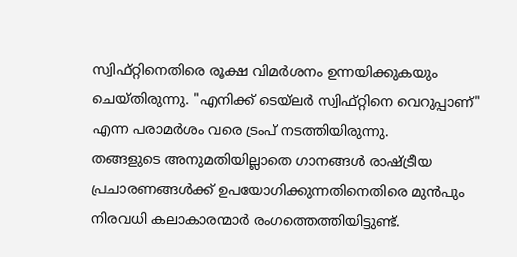സ്വിഫ്റ്റിനെതിരെ രൂക്ഷ വിമർശനം ഉന്നയിക്കുകയും ചെയ്തിരുന്നു. "എനിക്ക് ടെയ്ലർ സ്വിഫ്റ്റിനെ വെറുപ്പാണ്" എന്ന പരാമർശം വരെ ട്രംപ് നടത്തിയിരുന്നു.
തങ്ങളുടെ അനുമതിയില്ലാതെ ഗാനങ്ങൾ രാഷ്ട്രീയ പ്രചാരണങ്ങൾക്ക് ഉപയോഗിക്കുന്നതിനെതിരെ മുൻപും നിരവധി കലാകാരന്മാർ രംഗത്തെത്തിയിട്ടുണ്ട്.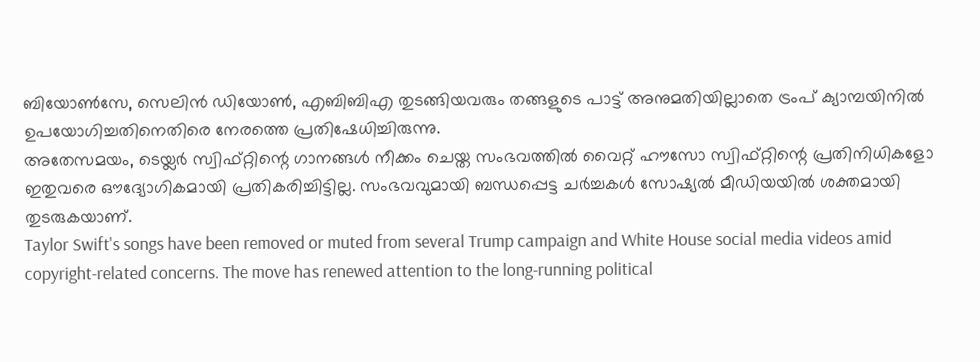ബിയോൺസേ, സെലിൻ ഡിയോൺ, എബിബിഎ തുടങ്ങിയവരും തങ്ങളുടെ പാട്ട് അനുമതിയില്ലാതെ ട്രംപ് ക്യാമ്പയിനിൽ ഉപയോഗിച്ചതിനെതിരെ നേരത്തെ പ്രതിഷേധിച്ചിരുന്നു.
അതേസമയം, ടെയ്ലർ സ്വിഫ്റ്റിന്റെ ഗാനങ്ങൾ നീക്കം ചെയ്ത സംഭവത്തിൽ വൈറ്റ് ഹൗസോ സ്വിഫ്റ്റിന്റെ പ്രതിനിധികളോ ഇതുവരെ ഔദ്യോഗികമായി പ്രതികരിച്ചിട്ടില്ല. സംഭവവുമായി ബന്ധപ്പെട്ട ചർച്ചകൾ സോഷ്യൽ മീഡിയയിൽ ശക്തമായി തുടരുകയാണ്.
Taylor Swift's songs have been removed or muted from several Trump campaign and White House social media videos amid copyright-related concerns. The move has renewed attention to the long-running political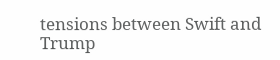tensions between Swift and Trump